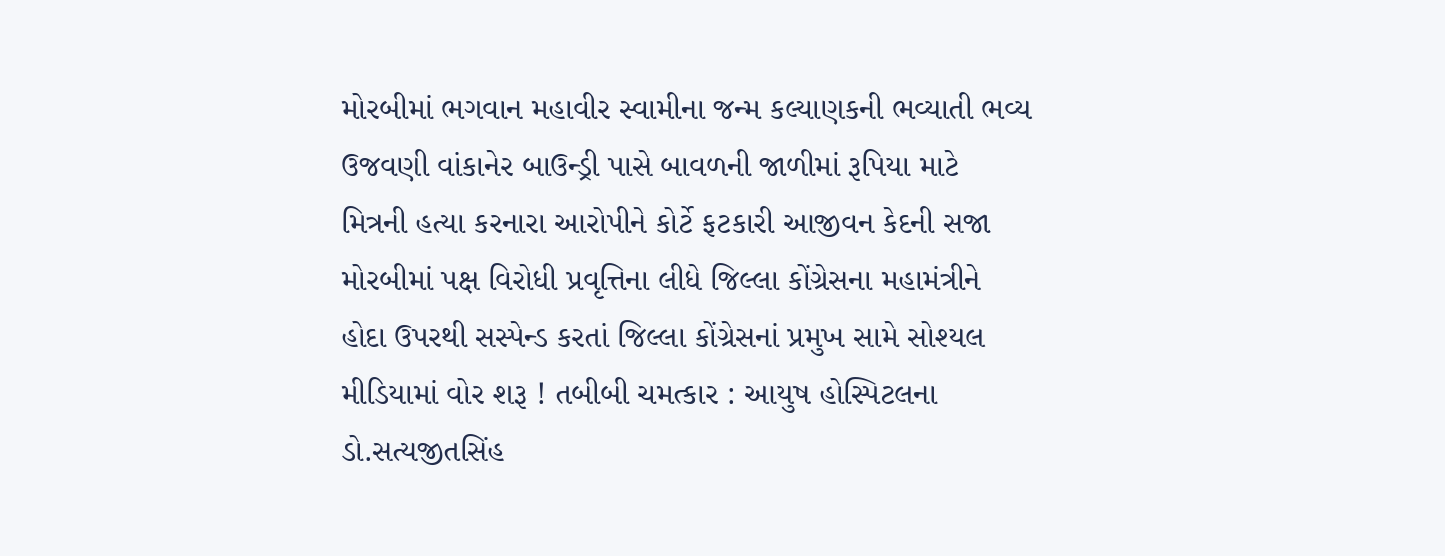મોરબીમાં ભગવાન મહાવીર સ્વામીના જન્મ કલ્યાણકની ભવ્યાતી ભવ્ય ઉજવણી વાંકાનેર બાઉન્ડ્રી પાસે બાવળની જાળીમાં રૂપિયા માટે મિત્રની હત્યા કરનારા આરોપીને કોર્ટે ફટકારી આજીવન કેદની સજા મોરબીમાં પક્ષ વિરોધી પ્રવૃત્તિના લીધે જિલ્લા કોંગ્રેસના મહામંત્રીને હોદા ઉપરથી સસ્પેન્ડ કરતાં જિલ્લા કોંગ્રેસનાં પ્રમુખ સામે સોશ્યલ મીડિયામાં વોર શરૂ ! તબીબી ચમત્કાર : આયુષ હોસ્પિટલના ડો.સત્યજીતસિંહ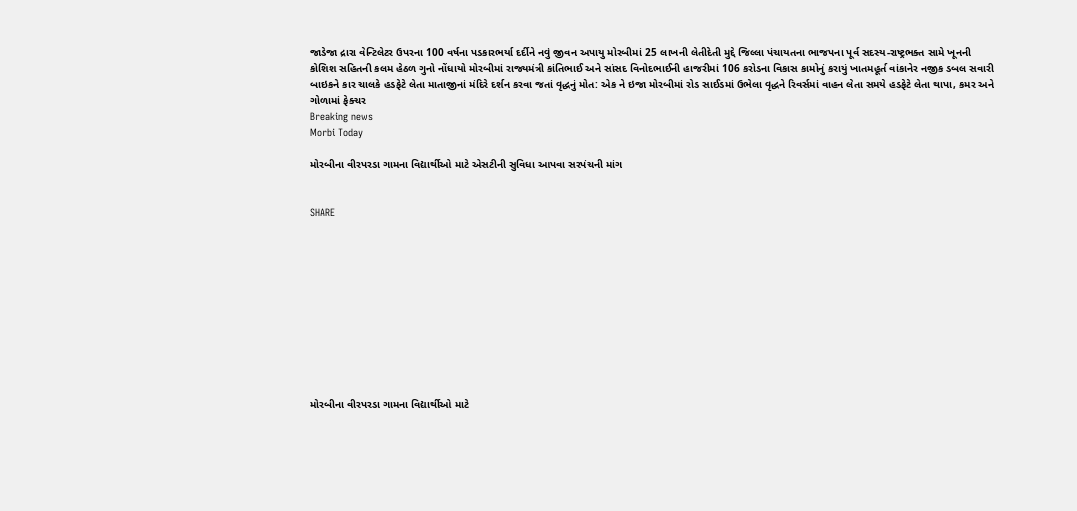જાડેજા દ્રારા વેન્ટિલેટર ઉપરના 100 વર્ષના પડકારભર્યા દર્દીને નવું જીવન અપાયુ મોરબીમાં 25 લાખની લેતીદેતી મુદ્દે જિલ્લા પંચાયતના ભાજપના પૂર્વ સદસ્ય-રાષ્ટ્રભક્ત સામે ખૂનની કોશિશ સહિતની કલમ હેઠળ ગુનો નોંધાયો મોરબીમાં રાજ્યમંત્રી કાંતિભાઈ અને સાંસદ વિનોદભાઈની હાજરીમાં 106 કરોડના વિકાસ કામોનું કરાયું ખાતમહૂર્ત વાંકાનેર નજીક ડબલ સવારી બાઇકને કાર ચાલકે હડફેટે લેતા માતાજીનાં મંદિરે દર્શન કરવા જતાં વૃદ્ધનું મોત: એક ને ઇજા મોરબીમાં રોડ સાઈડમાં ઉભેલા વૃદ્ધને રિવર્સમાં વાહન લેતા સમયે હડફેટે લેતા થાપા, કમર અને ગોળામાં ફેક્ચર
Breaking news
Morbi Today

મોરબીના વીરપરડા ગામના વિદ્યાર્થીઓ માટે એસટીની સુવિધા આપવા સરપંચની માંગ


SHARE











મોરબીના વીરપરડા ગામના વિદ્યાર્થીઓ માટે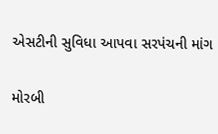એસટીની સુવિધા આપવા સરપંચની માંગ

મોરબી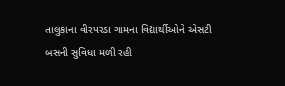તાલુકાના વીરપરડા ગામના વિદ્યાર્થીઓને એસટી બસની સુવિધા મળી રહી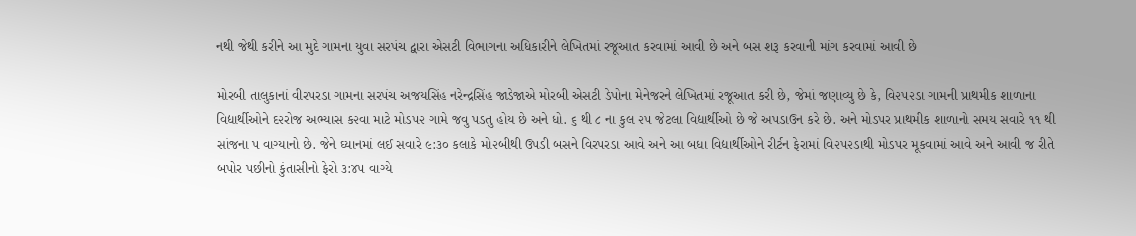નથી જેથી કરીને આ મુદે ગામના યુવા સરપંચ દ્વારા એસટી વિભાગના અધિકારીને લેખિતમાં રજૂઆત કરવામાં આવી છે અને બસ શરૂ કરવાની માંગ કરવામાં આવી છે

મોરબી તાલુકાનાં વીરપરડા ગામના સરપંચ અજયસિંહ નરેન્દ્રસિંહ જાડેજાએ મોરબી એસટી ડેપોના મેનેજરને લેખિતમાં રજૂઆત કરી છે, જેમાં જણાવ્યુ છે કે, વિ૨૫૨ડા ગામની પ્રાથમીક શાળાના વિદ્યાર્થીઓને દ૨રોજ અભ્યાસ ક૨વા માટે મોડ૫૨ ગામે જવુ પડતુ હોય છે અને ધો. ૬ થી ૮ ના કુલ ૨૫ જેટલા વિદ્યાર્થીઓ છે જે અપડાઉન કરે છે. અને મોડપર પ્રાથમીક શાળાનો સમય સવારે ૧૧ થી સાંજના પ વાગ્યાનો છે. જેને ઘ્યાનમાં લઈ સવારે ૯:૩૦ કલાકે મો૨બીથી ઉપડી બસને વિરપરડા આવે અને આ બધા વિદ્યાર્થીઓને રીર્ટન ફેરામાં વિ૨૫૨ડાથી મોડપર મૂકવામાં આવે અને આવી જ રીતે બપોર પછીનો કુંતાસીનો ફેરો ૩:૪૫ વાગ્યે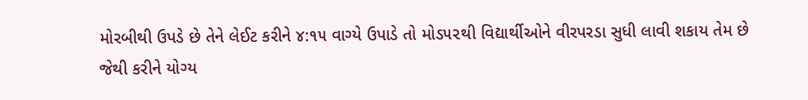મોરબીથી ઉપડે છે તેને લેઈટ કરીને ૪:૧૫ વાગ્યે ઉપાડે તો મોડ૫૨થી વિદ્યાર્થીઓને વીરપરડા સુધી લાવી શકાય તેમ છે જેથી કરીને યોગ્ય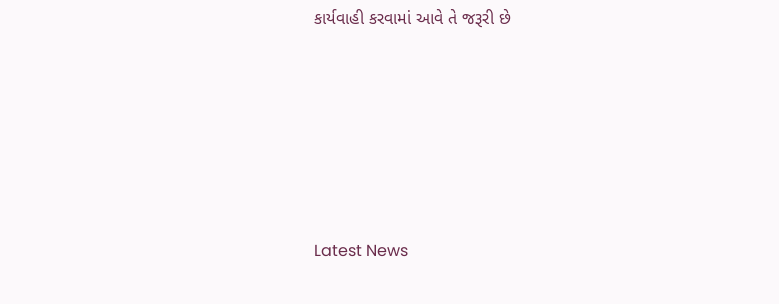કાર્યવાહી કરવામાં આવે તે જરૂરી છે






Latest News